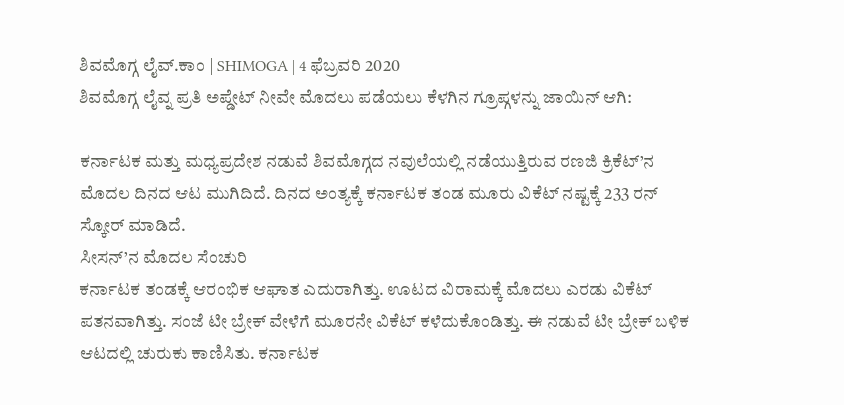ಶಿವಮೊಗ್ಗ ಲೈವ್.ಕಾಂ | SHIMOGA | 4 ಫೆಬ್ರವರಿ 2020
ಶಿವಮೊಗ್ಗ ಲೈವ್ನ ಪ್ರತಿ ಅಪ್ಡೇಟ್ ನೀವೇ ಮೊದಲು ಪಡೆಯಲು ಕೆಳಗಿನ ಗ್ರೂಪ್ಗಳನ್ನು ಜಾಯಿನ್ ಆಗಿ:

ಕರ್ನಾಟಕ ಮತ್ತು ಮಧ್ಯಪ್ರದೇಶ ನಡುವೆ ಶಿವಮೊಗ್ಗದ ನವುಲೆಯಲ್ಲಿ ನಡೆಯುತ್ತಿರುವ ರಣಜಿ ಕ್ರಿಕೆಟ್’ನ ಮೊದಲ ದಿನದ ಆಟ ಮುಗಿದಿದೆ. ದಿನದ ಅಂತ್ಯಕ್ಕೆ ಕರ್ನಾಟಕ ತಂಡ ಮೂರು ವಿಕೆಟ್ ನಷ್ಟಕ್ಕೆ 233 ರನ್ ಸ್ಕೋರ್ ಮಾಡಿದೆ.
ಸೀಸನ್’ನ ಮೊದಲ ಸೆಂಚುರಿ
ಕರ್ನಾಟಕ ತಂಡಕ್ಕೆ ಆರಂಭಿಕ ಆಘಾತ ಎದುರಾಗಿತ್ತು. ಊಟದ ವಿರಾಮಕ್ಕೆ ಮೊದಲು ಎರಡು ವಿಕೆಟ್ ಪತನವಾಗಿತ್ತು. ಸಂಜೆ ಟೀ ಬ್ರೇಕ್ ವೇಳೆಗೆ ಮೂರನೇ ವಿಕೆಟ್ ಕಳೆದುಕೊಂಡಿತ್ತು. ಈ ನಡುವೆ ಟೀ ಬ್ರೇಕ್ ಬಳಿಕ ಆಟದಲ್ಲಿ ಚುರುಕು ಕಾಣಿಸಿತು. ಕರ್ನಾಟಕ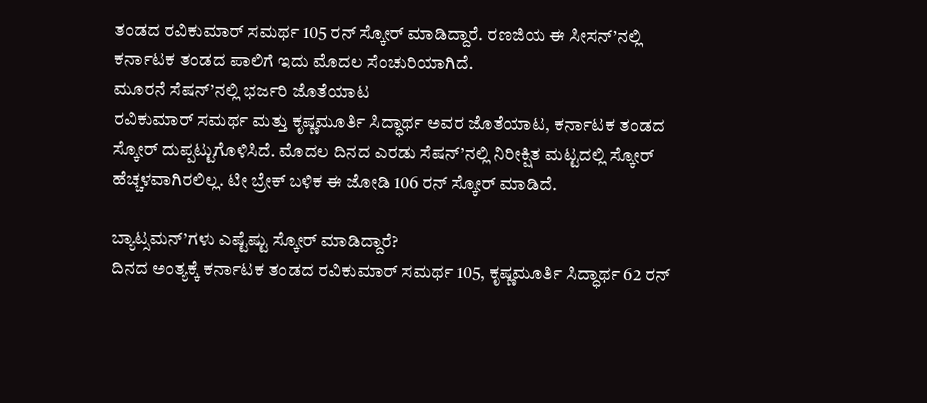ತಂಡದ ರವಿಕುಮಾರ್ ಸಮರ್ಥ 105 ರನ್ ಸ್ಕೋರ್ ಮಾಡಿದ್ದಾರೆ. ರಣಜಿಯ ಈ ಸೀಸನ್’ನಲ್ಲಿ ಕರ್ನಾಟಕ ತಂಡದ ಪಾಲಿಗೆ ಇದು ಮೊದಲ ಸೆಂಚುರಿಯಾಗಿದೆ.
ಮೂರನೆ ಸೆಷನ್’ನಲ್ಲಿ ಭರ್ಜರಿ ಜೊತೆಯಾಟ
ರವಿಕುಮಾರ್ ಸಮರ್ಥ ಮತ್ತು ಕೃಷ್ಣಮೂರ್ತಿ ಸಿದ್ಧಾರ್ಥ ಅವರ ಜೊತೆಯಾಟ, ಕರ್ನಾಟಕ ತಂಡದ ಸ್ಕೋರ್ ದುಪ್ಪಟ್ಟುಗೊಳಿಸಿದೆ. ಮೊದಲ ದಿನದ ಎರಡು ಸೆಷನ್’ನಲ್ಲಿ ನಿರೀಕ್ಷಿತ ಮಟ್ಟದಲ್ಲಿ ಸ್ಕೋರ್ ಹೆಚ್ಚಳವಾಗಿರಲಿಲ್ಲ. ಟೀ ಬ್ರೇಕ್ ಬಳಿಕ ಈ ಜೋಡಿ 106 ರನ್ ಸ್ಕೋರ್ ಮಾಡಿದೆ.

ಬ್ಯಾಟ್ಸಮನ್’ಗಳು ಎಷ್ಟೆಷ್ಟು ಸ್ಕೋರ್ ಮಾಡಿದ್ದಾರೆ?
ದಿನದ ಅಂತ್ಯಕ್ಕೆ ಕರ್ನಾಟಕ ತಂಡದ ರವಿಕುಮಾರ್ ಸಮರ್ಥ 105, ಕೃಷ್ಣಮೂರ್ತಿ ಸಿದ್ಧಾರ್ಥ 62 ರನ್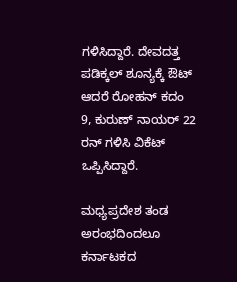ಗಳಿಸಿದ್ದಾರೆ. ದೇವದತ್ತ ಪಡಿಕ್ಕಲ್ ಶೂನ್ಯಕ್ಕೆ ಔಟ್ ಆದರೆ ರೋಹನ್ ಕದಂ 9, ಕುರುಣ್ ನಾಯರ್ 22 ರನ್ ಗಳಿಸಿ ವಿಕೆಟ್ ಒಪ್ಪಿಸಿದ್ದಾರೆ.

ಮಧ್ಯಪ್ರದೇಶ ತಂಡ ಅರಂಭದಿಂದಲೂ ಕರ್ನಾಟಕದ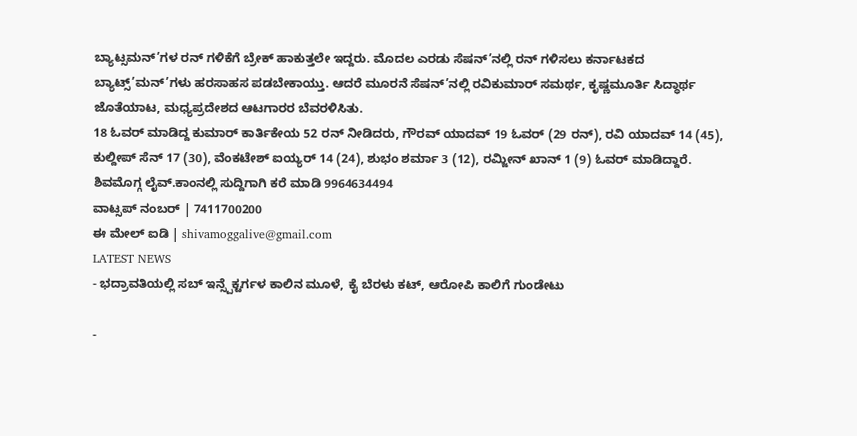ಬ್ಯಾಟ್ಸಮನ್’ಗಳ ರನ್ ಗಳಿಕೆಗೆ ಬ್ರೇಕ್ ಹಾಕುತ್ತಲೇ ಇದ್ದರು. ಮೊದಲ ಎರಡು ಸೆಷನ್’ನಲ್ಲಿ ರನ್ ಗಳಿಸಲು ಕರ್ನಾಟಕದ ಬ್ಯಾಟ್ಸ್’ಮನ್’ಗಳು ಹರಸಾಹಸ ಪಡಬೇಕಾಯ್ತು. ಆದರೆ ಮೂರನೆ ಸೆಷನ್’ನಲ್ಲಿ ರವಿಕುಮಾರ್ ಸಮರ್ಥ, ಕೃಷ್ಣಮೂರ್ತಿ ಸಿದ್ಧಾರ್ಥ ಜೊತೆಯಾಟ, ಮಧ್ಯಪ್ರದೇಶದ ಆಟಗಾರರ ಬೆವರಳಿಸಿತು.
18 ಓವರ್ ಮಾಡಿದ್ದ ಕುಮಾರ್ ಕಾರ್ತಿಕೇಯ 52 ರನ್ ನೀಡಿದರು, ಗೌರವ್ ಯಾದವ್ 19 ಓವರ್ (29 ರನ್), ರವಿ ಯಾದವ್ 14 (45), ಕುಲ್ದೀಪ್ ಸೆನ್ 17 (30), ವೆಂಕಟೇಶ್ ಐಯ್ಯರ್ 14 (24), ಶುಭಂ ಶರ್ಮಾ 3 (12), ರಮ್ಜೀನ್ ಖಾನ್ 1 (9) ಓವರ್ ಮಾಡಿದ್ದಾರೆ.
ಶಿವಮೊಗ್ಗ ಲೈವ್.ಕಾಂನಲ್ಲಿ ಸುದ್ದಿಗಾಗಿ ಕರೆ ಮಾಡಿ 9964634494
ವಾಟ್ಸಪ್ ನಂಬರ್ | 7411700200
ಈ ಮೇಲ್ ಐಡಿ | shivamoggalive@gmail.com
LATEST NEWS
- ಭದ್ರಾವತಿಯಲ್ಲಿ ಸಬ್ ಇನ್ಸ್ಪೆಕ್ಟರ್ಗಳ ಕಾಲಿನ ಮೂಳೆ, ಕೈ ಬೆರಳು ಕಟ್, ಆರೋಪಿ ಕಾಲಿಗೆ ಗುಂಡೇಟು

-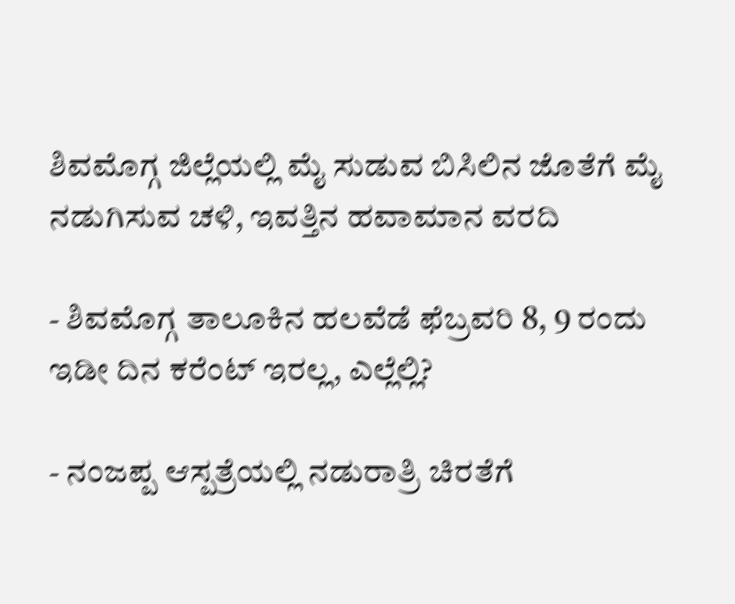ಶಿವಮೊಗ್ಗ ಜಿಲ್ಲೆಯಲ್ಲಿ ಮೈ ಸುಡುವ ಬಿಸಿಲಿನ ಜೊತೆಗೆ ಮೈ ನಡುಗಿಸುವ ಚಳಿ, ಇವತ್ತಿನ ಹವಾಮಾನ ವರದಿ

- ಶಿವಮೊಗ್ಗ ತಾಲೂಕಿನ ಹಲವೆಡೆ ಫೆಬ್ರವರಿ 8, 9 ರಂದು ಇಡೀ ದಿನ ಕರೆಂಟ್ ಇರಲ್ಲ, ಎಲ್ಲೆಲ್ಲಿ?

- ನಂಜಪ್ಪ ಆಸ್ಪತ್ರೆಯಲ್ಲಿ ನಡುರಾತ್ರಿ ಚಿರತೆಗೆ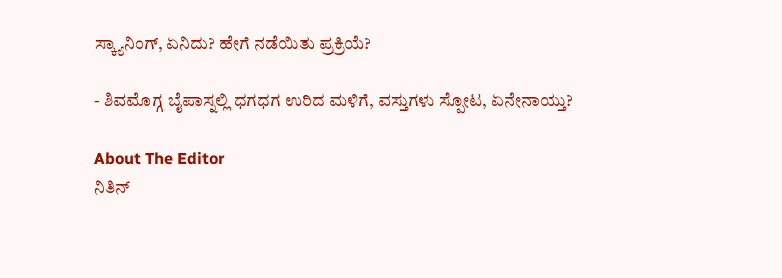ಸ್ಕ್ಯಾನಿಂಗ್, ಏನಿದು? ಹೇಗೆ ನಡೆಯಿತು ಪ್ರಕ್ರಿಯೆ?

- ಶಿವಮೊಗ್ಗ ಬೈಪಾಸ್ನಲ್ಲಿ ಧಗಧಗ ಉರಿದ ಮಳಿಗೆ, ವಸ್ತುಗಳು ಸ್ಪೋಟ, ಏನೇನಾಯ್ತು?

About The Editor
ನಿತಿನ್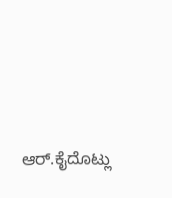ಆರ್.ಕೈದೊಟ್ಲು